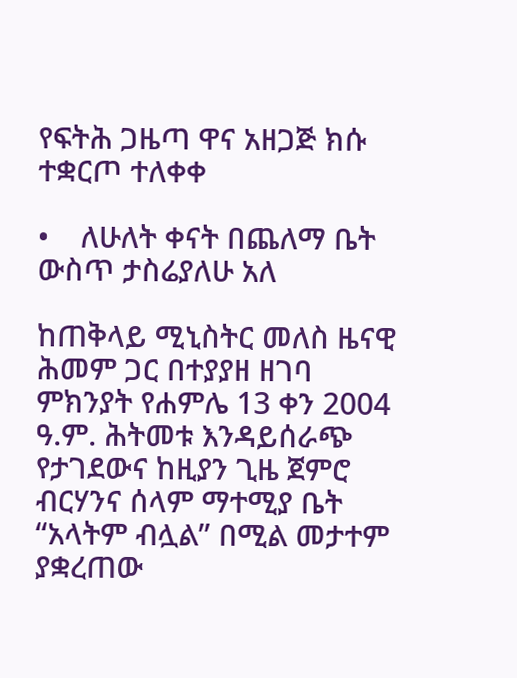የፍትሕ ጋዜጣ ዋና አዘጋጅ ክሱ ተቋርጦ ተለቀቀ

•    ለሁለት ቀናት በጨለማ ቤት ውስጥ ታስሬያለሁ አለ

ከጠቅላይ ሚኒስትር መለስ ዜናዊ ሕመም ጋር በተያያዘ ዘገባ ምክንያት የሐምሌ 13 ቀን 2004 ዓ.ም. ሕትመቱ እንዳይሰራጭ የታገደውና ከዚያን ጊዜ ጀምሮ ብርሃንና ሰላም ማተሚያ ቤት “አላትም ብሏል” በሚል መታተም ያቋረጠው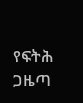የፍትሕ ጋዜጣ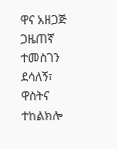ዋና አዘጋጅ ጋዜጠኛ ተመስገን ደሳለኝ፣ ዋስትና ተከልክሎ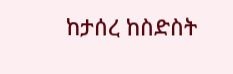ከታሰረ ከስድስት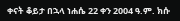ቀናት ቆይታ በኋላ ነሐሴ 22 ቀን 2004 ዓ.ም. ክሱ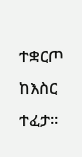ተቋርጦ ከእስር ተፈታ፡፡